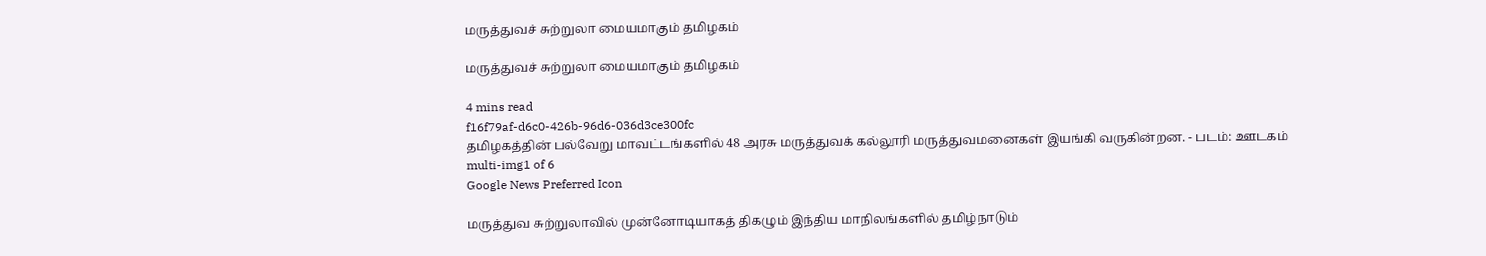மருத்துவச் சுற்றுலா மையமாகும் தமிழகம்

மருத்துவச் சுற்றுலா மையமாகும் தமிழகம்

4 mins read
f16f79af-d6c0-426b-96d6-036d3ce300fc
தமிழகத்தின் பல்வேறு மாவட்டங்களில் 48 அரசு மருத்துவக் கல்லூரி மருத்துவமனைகள் இயங்கி வருகின்றன. - படம்: ஊடகம்
multi-img1 of 6
Google News Preferred Icon

மருத்துவ சுற்றுலாவில் முன்னோடியாகத் திகழும் இந்திய மாநிலங்களில் தமிழ்நாடும்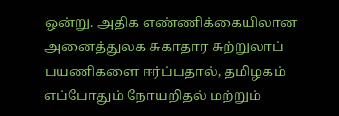ஒன்று. அதிக எண்ணிக்கையிலான அனைத்துலக சுகாதார சுற்றுலாப் பயணிகளை ஈர்ப்பதால், தமிழகம் எப்போதும் நோயறிதல் மற்றும்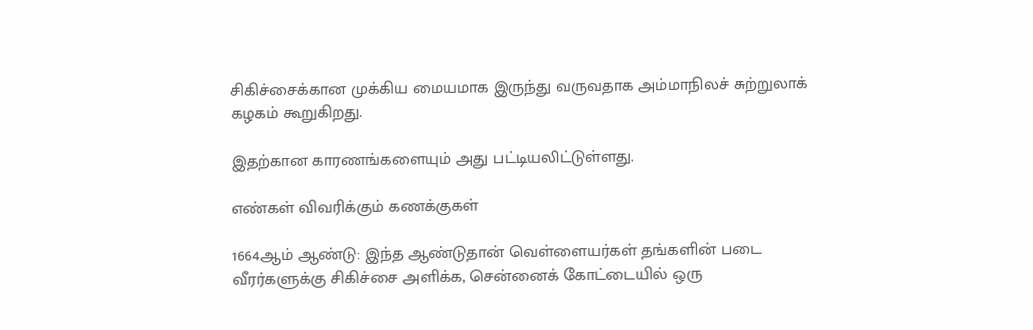சிகிச்சைக்கான முக்கிய மையமாக இருந்து வருவதாக அம்மாநிலச் சுற்றுலாக் கழகம் கூறுகிறது.

இதற்கான காரணங்களையும் அது பட்டியலிட்டுள்ளது.

எண்கள் விவரிக்கும் கணக்குகள்

1664ஆம் ஆண்டு: இந்த ஆண்டுதான் வெள்ளையர்கள் தங்களின் படை வீரர்களுக்கு சிகிச்சை அளிக்க, சென்னைக் கோட்டையில் ஒரு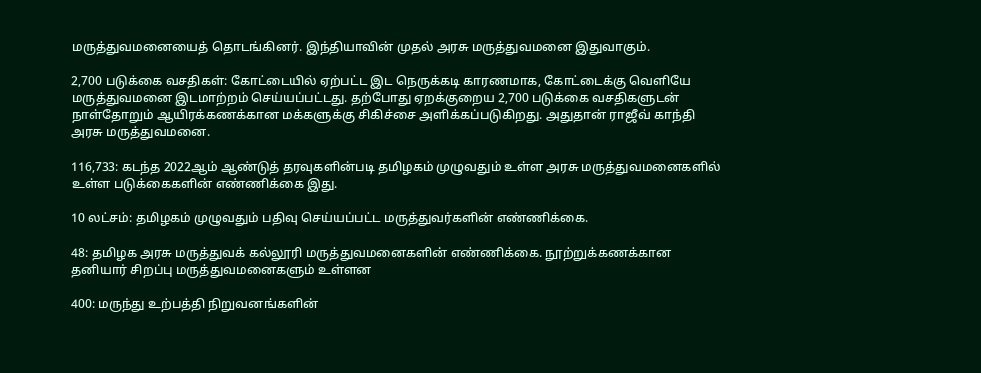மருத்துவமனையைத் தொடங்கினர். இந்தியாவின் முதல் அரசு மருத்துவமனை இதுவாகும்.

2,700 படுக்கை வசதிகள்: கோட்டையில் ஏற்பட்ட இட நெருக்கடி காரணமாக, கோட்டைக்கு வெளியே மருத்துவமனை இடமாற்றம் செய்யப்பட்டது. தற்போது ஏறக்குறைய 2,700 படுக்கை வசதிகளுடன் நாள்தோறும் ஆயிரக்கணக்கான மக்களுக்கு சிகிச்சை அளிக்கப்படுகிறது. அதுதான் ராஜீவ் காந்தி அரசு மருத்துவமனை.

116,733: கடந்த 2022ஆம் ஆண்டுத் தரவுகளின்படி தமிழகம் முழுவதும் உள்ள அரசு மருத்துவமனைகளில் உள்ள படுக்கைகளின் எண்ணிக்கை இது.

10 லட்சம்: தமிழகம் முழுவதும் பதிவு செய்யப்பட்ட மருத்துவர்களின் எண்ணிக்கை.

48: தமிழக அரசு மருத்துவக் கல்லூரி மருத்துவமனைகளின் எண்ணிக்கை. நூற்றுக்கணக்கான தனியார் சிறப்பு மருத்துவமனைகளும் உள்ளன

400: மருந்து உற்பத்தி நிறுவனங்களின்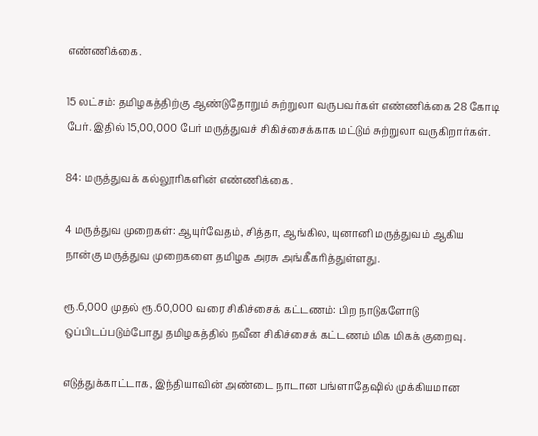எண்ணிக்கை.

15 லட்சம்: தமிழகத்திற்கு ஆண்டுதோறும் சுற்றுலா வருபவர்கள் எண்ணிக்கை 28 கோடி பேர். இதில் 15,00,000 பேர் மருத்துவச் சிகிச்சைக்காக மட்டும் சுற்றுலா வருகிறார்கள்.

84: மருத்துவக் கல்லூரிகளின் எண்ணிக்கை.

4 மருத்துவ முறைகள்: ஆயுர்வேதம், சித்தா, ஆங்கில, யுனானி மருத்துவம் ஆகிய நான்கு மருத்துவ முறைகளை தமிழக அரசு அங்கீகரித்துள்ளது.

ரூ.6,000 முதல் ரூ.60,000 வரை சிகிச்சைக் கட்டணம்: பிற நாடுகளோடு ஒப்பிடப்படும்போது தமிழகத்தில் நவீன சிகிச்சைக் கட்டணம் மிக மிகக் குறைவு.

எடுத்துக்காட்டாக, இந்தியாவின் அண்டை நாடான பங்ளாதேஷில் முக்கியமான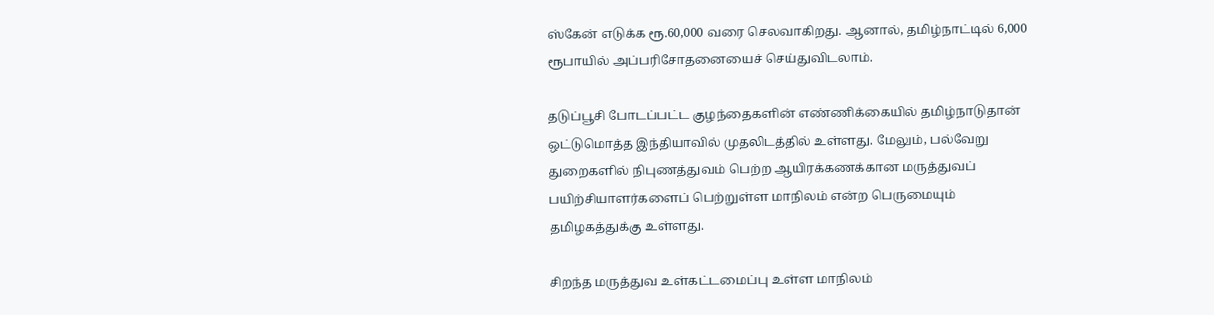ஸ்கேன் எடுக்க ரூ.60,000 வரை செலவாகிறது. ஆனால், தமிழ்நாட்டில் 6,000 ரூபாயில் அப்பரிசோதனையைச் செய்துவிடலாம்.

தடுப்பூசி போடப்பட்ட குழந்தைகளின் எண்ணிக்கையில் தமிழ்நாடுதான் ஒட்டுமொத்த இந்தியாவில் முதலிடத்தில் உள்ளது. மேலும், பல்வேறு துறைகளில் நிபுணத்துவம் பெற்ற ஆயிரக்கணக்கான மருத்துவப் பயிற்சியாளர்களைப் பெற்றுள்ள மாநிலம் என்ற பெருமையும் தமிழகத்துக்கு உள்ளது.

சிறந்த மருத்துவ உள்கட்டமைப்பு உள்ள மாநிலம்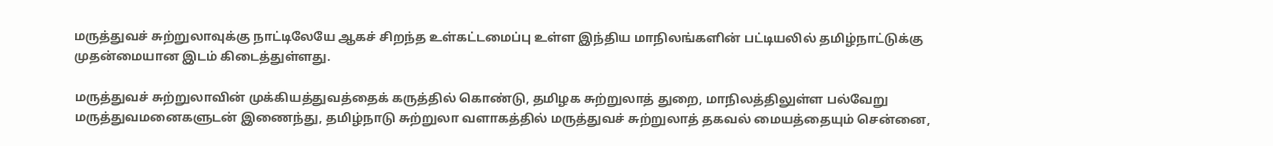மருத்துவச் சுற்றுலாவுக்கு நாட்டிலேயே ஆகச் சிறந்த உள்கட்டமைப்பு உள்ள இந்திய மாநிலங்களின் பட்டியலில் தமிழ்நாட்டுக்கு முதன்மையான இடம் கிடைத்துள்ளது.

மருத்துவச் சுற்றுலாவின் முக்கியத்துவத்தைக் கருத்தில் கொண்டு, தமிழக சுற்றுலாத் துறை, மாநிலத்திலுள்ள பல்வேறு மருத்துவமனைகளுடன் இணைந்து, தமிழ்நாடு சுற்றுலா வளாகத்தில் மருத்துவச் சுற்றுலாத் தகவல் மையத்தையும் சென்னை,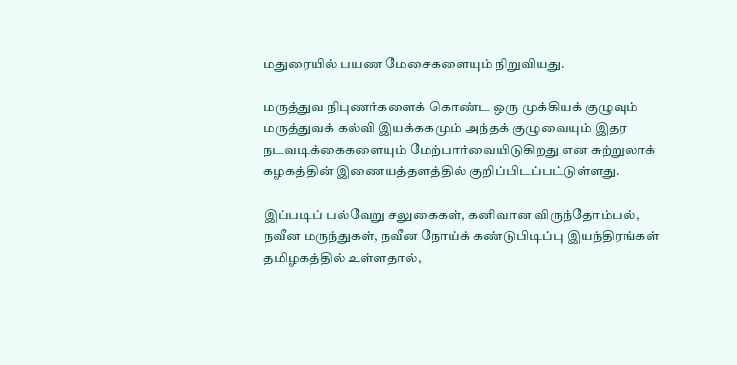மதுரையில் பயண மேசைகளையும் நிறுவியது.

மருத்துவ நிபுணர்களைக் கொண்ட ஒரு முக்கியக் குழுவும் மருத்துவக் கல்வி இயக்ககமும் அந்தக் குழுவையும் இதர நடவடிக்கைகளையும் மேற்பார்வையிடுகிறது என சுற்றுலாக் கழகத்தின் இணையத்தளத்தில் குறிப்பிடப்பட்டுள்ளது.

இப்படிப் பல்வேறு சலுகைகள், கனிவான விருந்தோம்பல், நவீன மருந்துகள், நவீன நோய்க் கண்டுபிடிப்பு இயந்திரங்கள் தமிழகத்தில் உள்ளதால்,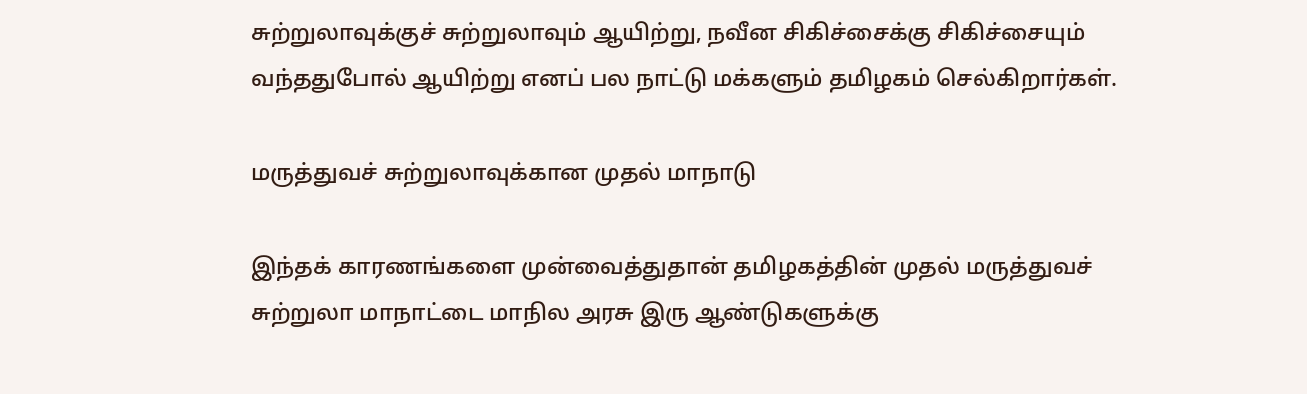சுற்றுலாவுக்குச் சுற்றுலாவும் ஆயிற்று, நவீன சிகிச்சைக்கு சிகிச்சையும் வந்ததுபோல் ஆயிற்று எனப் பல நாட்டு மக்களும் தமிழகம் செல்கிறார்கள்.

மருத்துவச் சுற்றுலாவுக்கான முதல் மாநாடு

இந்தக் காரணங்களை முன்வைத்துதான் தமிழகத்தின் முதல் மருத்துவச் சுற்றுலா மாநாட்டை மாநில அரசு இரு ஆண்டுகளுக்கு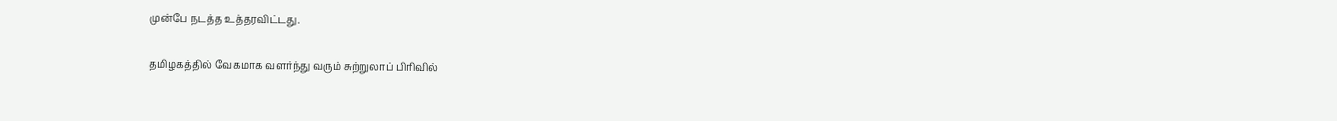முன்பே நடத்த உத்தரவிட்டது.

தமிழகத்தில் வேகமாக வளர்ந்து வரும் சுற்றுலாப் பிரிவில்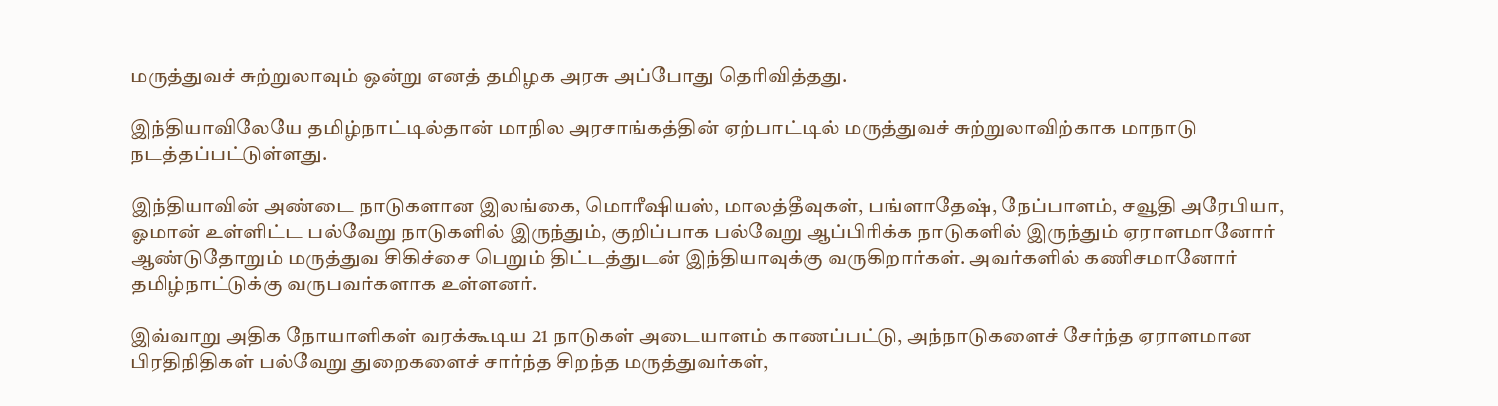மருத்துவச் சுற்றுலாவும் ஒன்று எனத் தமிழக அரசு அப்போது தெரிவித்தது.

இந்தியாவிலேயே தமிழ்நாட்டில்தான் மாநில அரசாங்கத்தின் ஏற்பாட்டில் மருத்துவச் சுற்றுலாவிற்காக மாநாடு நடத்தப்பட்டுள்ளது.

இந்தியாவின் அண்டை நாடுகளான இலங்கை, மொரீஷியஸ், மாலத்தீவுகள், பங்ளாதேஷ், நேப்பாளம், சவூதி அரேபியா, ஓமான் உள்ளிட்ட பல்வேறு நாடுகளில் இருந்தும், குறிப்பாக பல்வேறு ஆப்பிரிக்க நாடுகளில் இருந்தும் ஏராளமானோர் ஆண்டுதோறும் மருத்துவ சிகிச்சை பெறும் திட்டத்துடன் இந்தியாவுக்கு வருகிறார்கள். அவர்களில் கணிசமானோர் தமிழ்நாட்டுக்கு வருபவர்களாக உள்ளனர்.

இவ்வாறு அதிக நோயாளிகள் வரக்கூடிய 21 நாடுகள் அடையாளம் காணப்பட்டு, அந்நாடுகளைச் சேர்ந்த ஏராளமான பிரதிநிதிகள் பல்வேறு துறைகளைச் சார்ந்த சிறந்த மருத்துவர்கள்,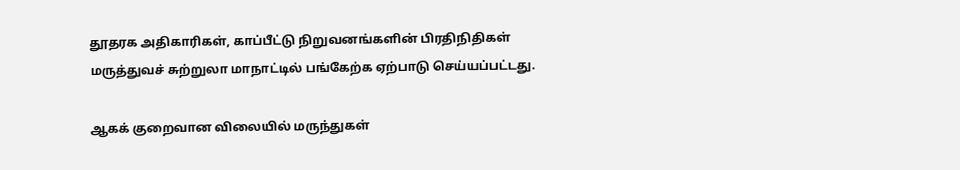தூதரக அதிகாரிகள், காப்பீட்டு நிறுவனங்களின் பிரதிநிதிகள் மருத்துவச் சுற்றுலா மாநாட்டில் பங்கேற்க ஏற்பாடு செய்யப்பட்டது.

ஆகக் குறைவான விலையில் மருந்துகள்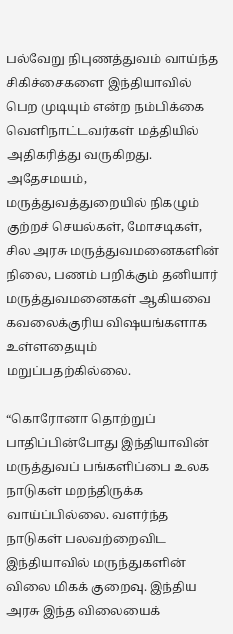பல்வேறு நிபுணத்துவம் வாய்ந்த சிகிச்சைகளை இந்தியாவில் பெற முடியும் என்ற நம்பிக்கை வெளிநாட்டவர்கள் மத்தியில் அதிகரித்து வருகிறது. அதேசமயம், மருத்துவத்துறையில் நிகழும் குற்றச் செயல்கள், மோசடிகள், சில அரசு மருத்துவமனைகளின் நிலை, பணம் பறிக்கும் தனியார் மருத்துவமனைகள் ஆகியவை கவலைக்குரிய விஷயங்களாக உள்ளதையும் மறுப்பதற்கில்லை.

“கொரோனா தொற்றுப் பாதிப்பின்போது இந்தியாவின் மருத்துவப் பங்களிப்பை உலக நாடுகள் மறந்திருக்க வாய்ப்பில்லை. வளர்ந்த நாடுகள் பலவற்றைவிட இந்தியாவில் மருந்துகளின் விலை மிகக் குறைவு. இந்திய அரசு இந்த விலையைக்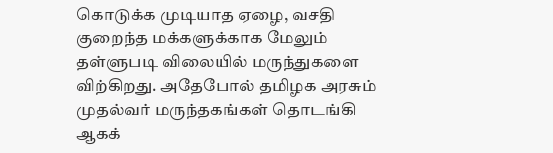கொடுக்க முடியாத ஏழை, வசதி குறைந்த மக்களுக்காக மேலும் தள்ளுபடி விலையில் மருந்துகளை விற்கிறது. அதேபோல் தமிழக அரசும் முதல்வர் மருந்தகங்கள் தொடங்கி ஆகக்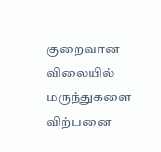குறைவான விலையில் மருந்துகளை விற்பனை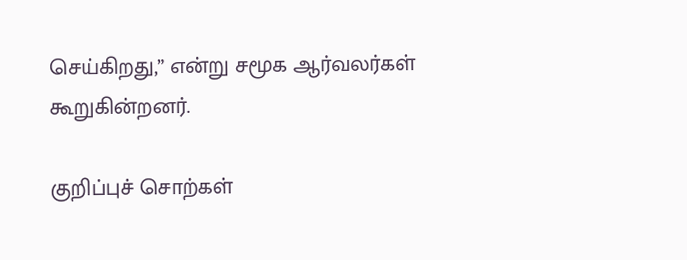செய்கிறது,” என்று சமூக ஆர்வலர்கள் கூறுகின்றனர்.

குறிப்புச் சொற்கள்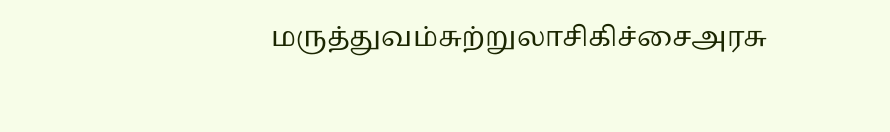மருத்துவம்சுற்றுலாசிகிச்சைஅரசு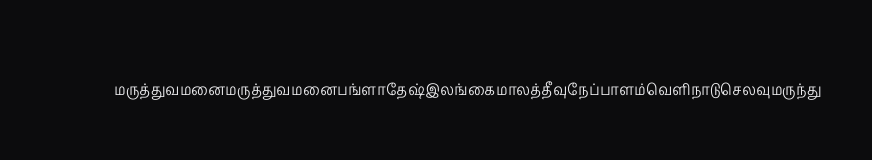மருத்துவமனைமருத்துவமனைபங்ளாதேஷ்இலங்கைமாலத்தீவுநேப்பாளம்வெளிநாடுசெலவுமருந்து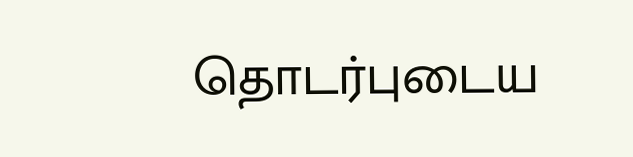தொடர்புடைய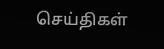செய்திகள்